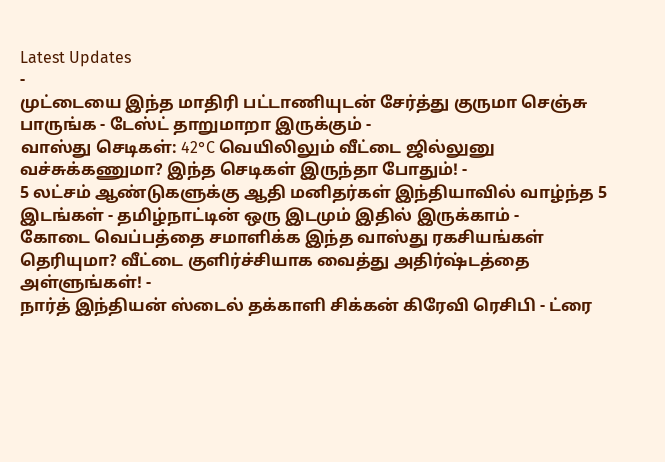Latest Updates
-
முட்டையை இந்த மாதிரி பட்டாணியுடன் சேர்த்து குருமா செஞ்சு பாருங்க - டேஸ்ட் தாறுமாறா இருக்கும் -
வாஸ்து செடிகள்: 42°C வெயிலிலும் வீட்டை ஜில்லுனு வச்சுக்கணுமா? இந்த செடிகள் இருந்தா போதும்! -
5 லட்சம் ஆண்டுகளுக்கு ஆதி மனிதர்கள் இந்தியாவில் வாழ்ந்த 5 இடங்கள் - தமிழ்நாட்டின் ஒரு இடமும் இதில் இருக்காம் -
கோடை வெப்பத்தை சமாளிக்க இந்த வாஸ்து ரகசியங்கள் தெரியுமா? வீட்டை குளிர்ச்சியாக வைத்து அதிர்ஷ்டத்தை அள்ளுங்கள்! -
நார்த் இந்தியன் ஸ்டைல் தக்காளி சிக்கன் கிரேவி ரெசிபி - ட்ரை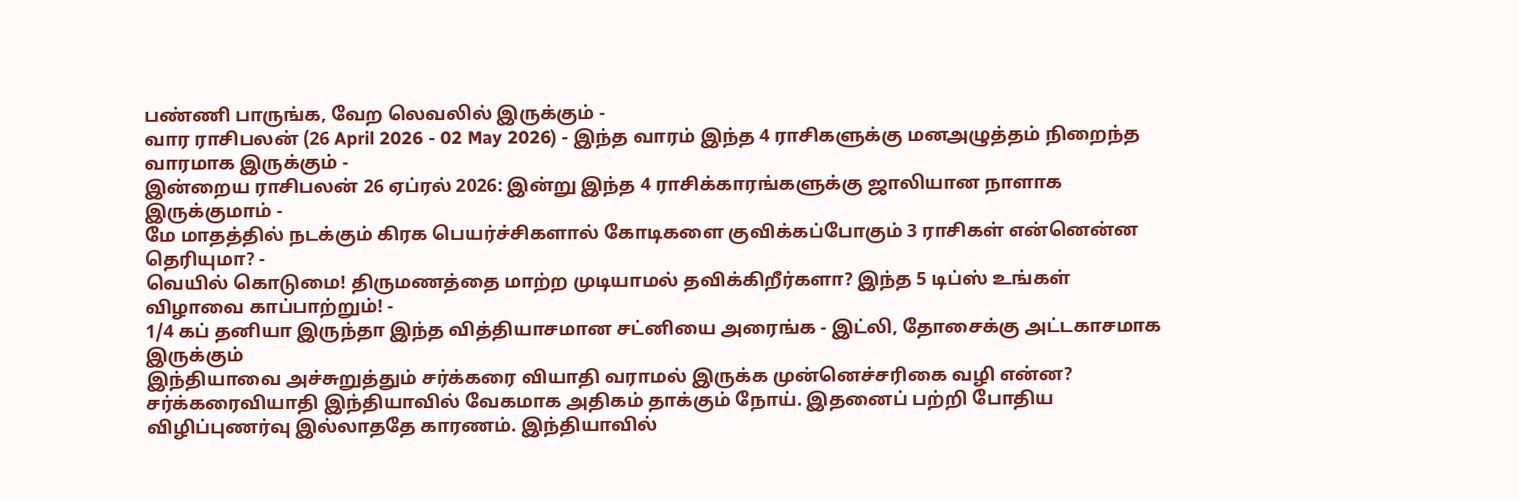பண்ணி பாருங்க, வேற லெவலில் இருக்கும் -
வார ராசிபலன் (26 April 2026 - 02 May 2026) - இந்த வாரம் இந்த 4 ராசிகளுக்கு மனஅழுத்தம் நிறைந்த வாரமாக இருக்கும் -
இன்றைய ராசிபலன் 26 ஏப்ரல் 2026: இன்று இந்த 4 ராசிக்காரங்களுக்கு ஜாலியான நாளாக இருக்குமாம் -
மே மாதத்தில் நடக்கும் கிரக பெயர்ச்சிகளால் கோடிகளை குவிக்கப்போகும் 3 ராசிகள் என்னென்ன தெரியுமா? -
வெயில் கொடுமை! திருமணத்தை மாற்ற முடியாமல் தவிக்கிறீர்களா? இந்த 5 டிப்ஸ் உங்கள் விழாவை காப்பாற்றும்! -
1/4 கப் தனியா இருந்தா இந்த வித்தியாசமான சட்னியை அரைங்க - இட்லி, தோசைக்கு அட்டகாசமாக இருக்கும்
இந்தியாவை அச்சுறுத்தும் சர்க்கரை வியாதி வராமல் இருக்க முன்னெச்சரிகை வழி என்ன?
சர்க்கரைவியாதி இந்தியாவில் வேகமாக அதிகம் தாக்கும் நோய். இதனைப் பற்றி போதிய விழிப்புணர்வு இல்லாததே காரணம். இந்தியாவில்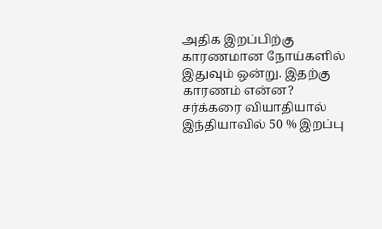அதிக இறப்பிற்கு காரணமான நோய்களில் இதுவும் ஒன்று. இதற்கு காரணம் என்ன?
சர்க்கரை வியாதியால் இந்தியாவில் 50 % இறப்பு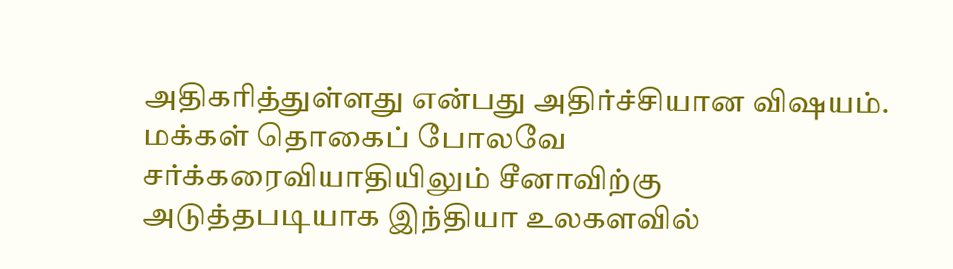அதிகரித்துள்ளது என்பது அதிர்ச்சியான விஷயம்.
மக்கள் தொகைப் போலவே சர்க்கரைவியாதியிலும் சீனாவிற்கு அடுத்தபடியாக இந்தியா உலகளவில்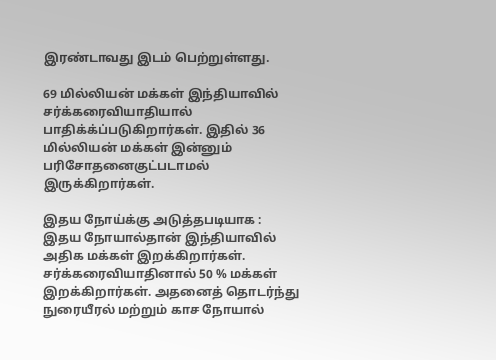இரண்டாவது இடம் பெற்றுள்ளது.

69 மில்லியன் மக்கள் இந்தியாவில் சர்க்கரைவியாதியால் பாதிக்க்ப்படுகிறார்கள். இதில் 36 மில்லியன் மக்கள் இன்னும் பரிசோதனைகுட்படாமல் இருக்கிறார்கள்.

இதய நோய்க்கு அடுத்தபடியாக :
இதய நோயால்தான் இந்தியாவில் அதிக மக்கள் இறக்கிறார்கள். சர்க்கரைவியாதினால் 50 % மக்கள் இறக்கிறார்கள். அதனைத் தொடர்ந்து நுரையீரல் மற்றும் காச நோயால்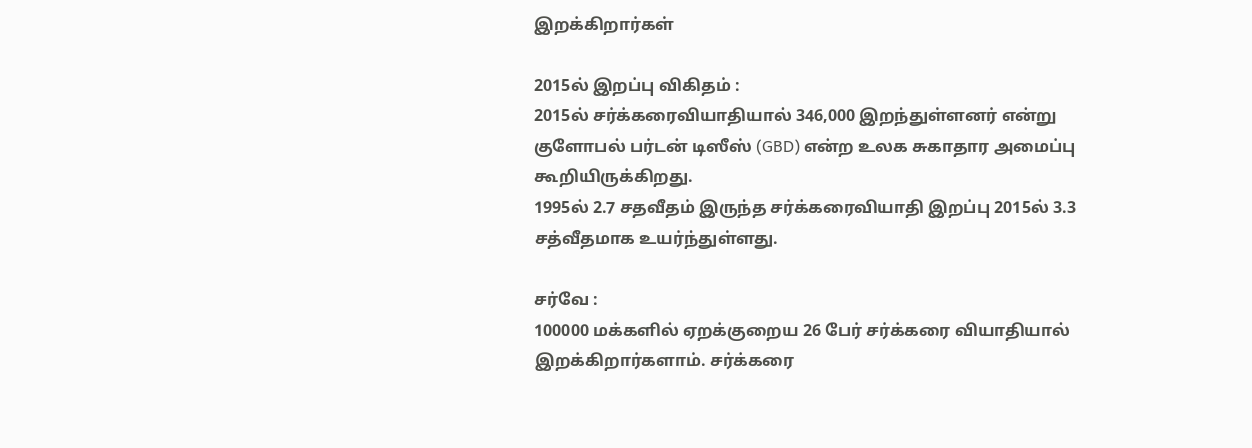இறக்கிறார்கள்

2015ல் இறப்பு விகிதம் :
2015ல் சர்க்கரைவியாதியால் 346,000 இறந்துள்ளனர் என்று குளோபல் பர்டன் டிஸீஸ் (GBD) என்ற உலக சுகாதார அமைப்பு கூறியிருக்கிறது.
1995ல் 2.7 சதவீதம் இருந்த சர்க்கரைவியாதி இறப்பு 2015ல் 3.3 சத்வீதமாக உயர்ந்துள்ளது.

சர்வே :
100000 மக்களில் ஏறக்குறைய 26 பேர் சர்க்கரை வியாதியால் இறக்கிறார்களாம். சர்க்கரை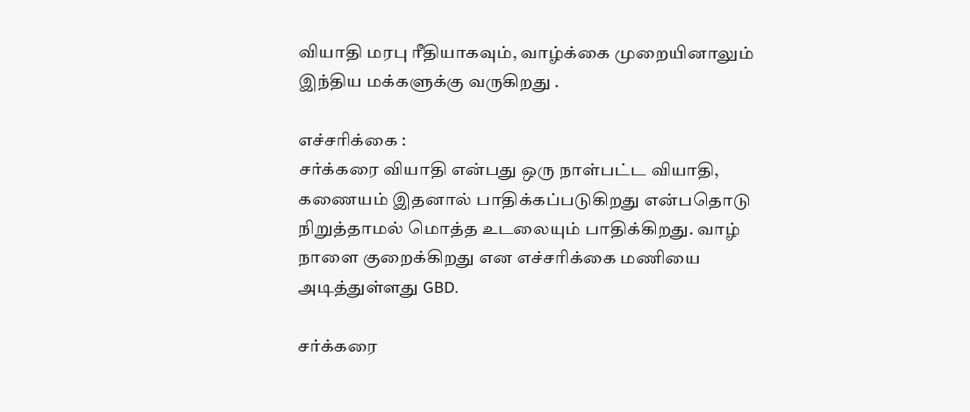வியாதி மரபு ரீதியாகவும், வாழ்க்கை முறையினாலும் இந்திய மக்களுக்கு வருகிறது .

எச்சரிக்கை :
சர்க்கரை வியாதி என்பது ஒரு நாள்பட்ட வியாதி, கணையம் இதனால் பாதிக்கப்படுகிறது என்பதொடு நிறுத்தாமல் மொத்த உடலையும் பாதிக்கிறது. வாழ் நாளை குறைக்கிறது என எச்சரிக்கை மணியை அடித்துள்ளது GBD.

சர்க்கரை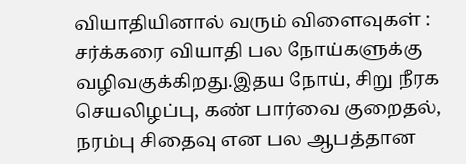வியாதியினால் வரும் விளைவுகள் :
சர்க்கரை வியாதி பல நோய்களுக்கு வழிவகுக்கிறது.இதய நோய், சிறு நீரக செயலிழப்பு, கண் பார்வை குறைதல், நரம்பு சிதைவு என பல ஆபத்தான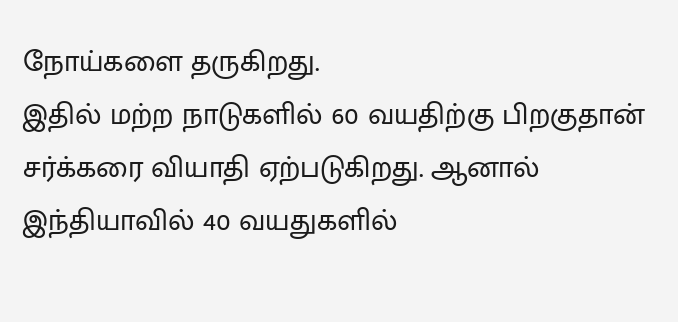நோய்களை தருகிறது.
இதில் மற்ற நாடுகளில் 60 வயதிற்கு பிறகுதான் சர்க்கரை வியாதி ஏற்படுகிறது. ஆனால் இந்தியாவில் 40 வயதுகளில்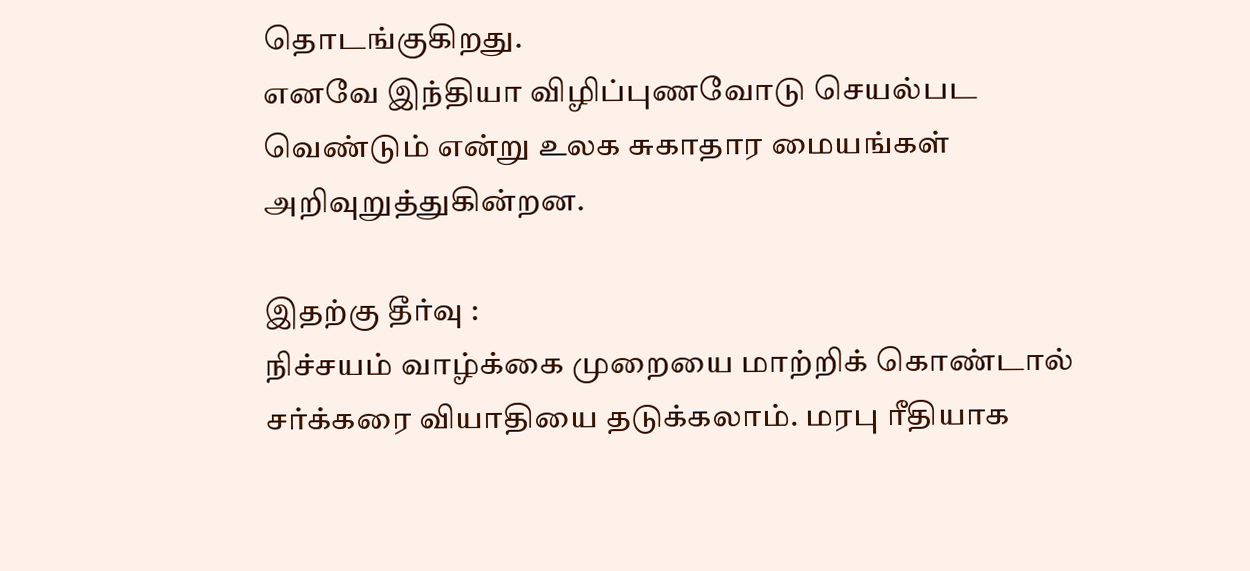தொடங்குகிறது.
எனவே இந்தியா விழிப்புணவோடு செயல்பட வெண்டும் என்று உலக சுகாதார மையங்கள் அறிவுறுத்துகின்றன.

இதற்கு தீர்வு :
நிச்சயம் வாழ்க்கை முறையை மாற்றிக் கொண்டால் சர்க்கரை வியாதியை தடுக்கலாம். மரபு ரீதியாக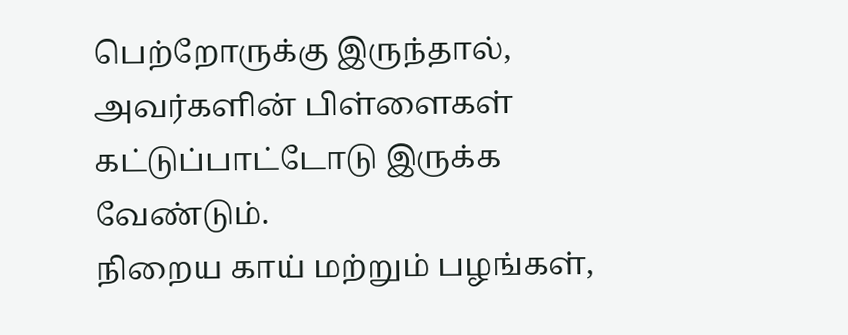பெற்றோருக்கு இருந்தால், அவர்களின் பிள்ளைகள் கட்டுப்பாட்டோடு இருக்க வேண்டும்.
நிறைய காய் மற்றும் பழங்கள்,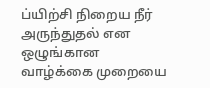ப்யிற்சி நிறைய நீர் அருந்துதல் என ஒழுங்கான வாழ்க்கை முறையை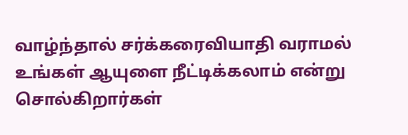வாழ்ந்தால் சர்க்கரைவியாதி வராமல் உங்கள் ஆயுளை நீட்டிக்கலாம் என்று சொல்கிறார்கள்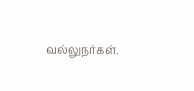வல்லுநர்கள்.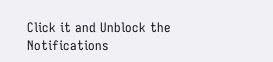Click it and Unblock the Notifications